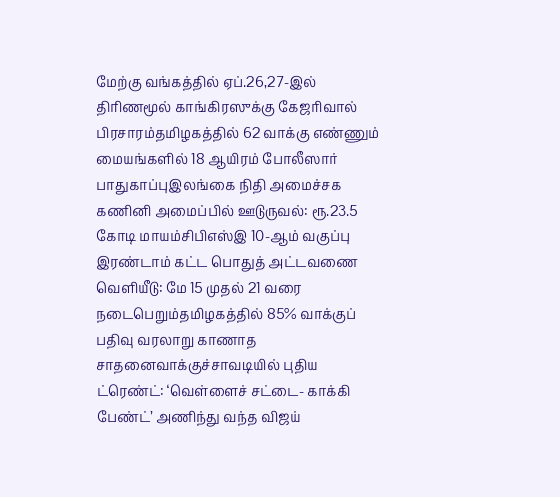மேற்கு வங்கத்தில் ஏப்.26,27-இல் திரிணமூல் காங்கிரஸுக்கு கேஜரிவால் பிரசாரம்தமிழகத்தில் 62 வாக்கு எண்ணும் மையங்களில் 18 ஆயிரம் போலீஸார் பாதுகாப்புஇலங்கை நிதி அமைச்சக கணினி அமைப்பில் ஊடுருவல்: ரூ.23.5 கோடி மாயம்சிபிஎஸ்இ 10-ஆம் வகுப்பு இரண்டாம் கட்ட பொதுத் அட்டவணை வெளியீடு: மே 15 முதல் 21 வரை நடைபெறும்தமிழகத்தில் 85% வாக்குப் பதிவு வரலாறு காணாத சாதனைவாக்குச்சாவடியில் புதிய ட்ரெண்ட்: ‘வெள்ளைச் சட்டை- காக்கி பேண்ட்’ அணிந்து வந்த விஜய்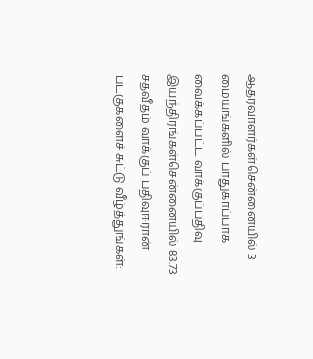ஆதரவாளர்கள்சென்னையில் 3 மையங்களில் பாதுகாப்பாக வைக்கப்பட்ட வாக்குப்பதிவு இயந்திரங்கள்சென்னையில் 83.73 சதவீதம் வாக்குப் பதிவுஈரான் படகுகளைச் சுட்டு வீழ்த்துங்கள்: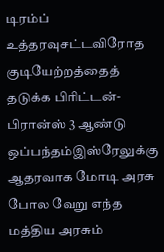டிரம்ப் உத்தரவுசட்டவிரோத குடியேற்றத்தைத் தடுக்க பிரிட்டன்-பிரான்ஸ் 3 ஆண்டு ஒப்பந்தம்இஸ்ரேலுக்கு ஆதரவாக மோடி அரசு போல வேறு எந்த மத்திய அரசும்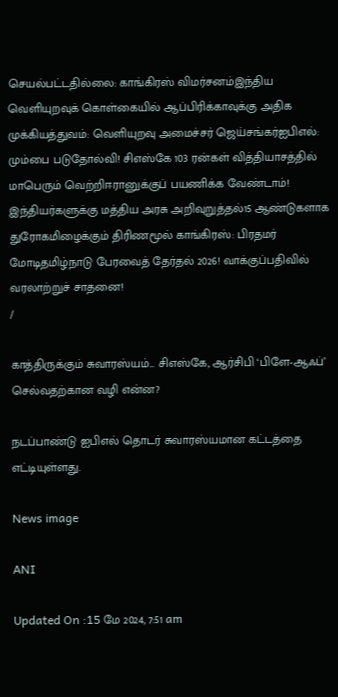செயல்பட்டதில்லை: காங்கிரஸ் விமர்சனம்இந்திய வெளியுறவுக் கொள்கையில் ஆப்பிரிக்காவுக்கு அதிக முக்கியத்துவம்: வெளியுறவு அமைச்சர் ஜெய்சங்கர்ஐபிஎல்: மும்பை படுதோல்வி! சிஎஸ்கே 103 ரன்கள் வித்தியாசத்தில் மாபெரும் வெற்றிஈரானுக்குப் பயணிக்க வேண்டாம்! இந்தியர்களுக்கு மத்திய அரசு அறிவுறுத்தல்15 ஆண்டுகளாக துரோகமிழைக்கும் திரிணமூல் காங்கிரஸ்: பிரதமர் மோடிதமிழ்நாடு பேரவைத் தேர்தல் 2026! வாக்குப்பதிவில் வரலாற்றுச் சாதனை!
/

காத்திருக்கும் சுவாரஸ்யம்... சிஎஸ்கே, ஆர்சிபி ‘பிளே-ஆஃப்’ செல்வதற்கான வழி என்ன?

நடப்பாண்டு ஐபிஎல் தொடர் சுவாரஸ்யமான கட்டத்தை எட்டியுள்ளது.

News image

ANI

Updated On :15 மே 2024, 7:51 am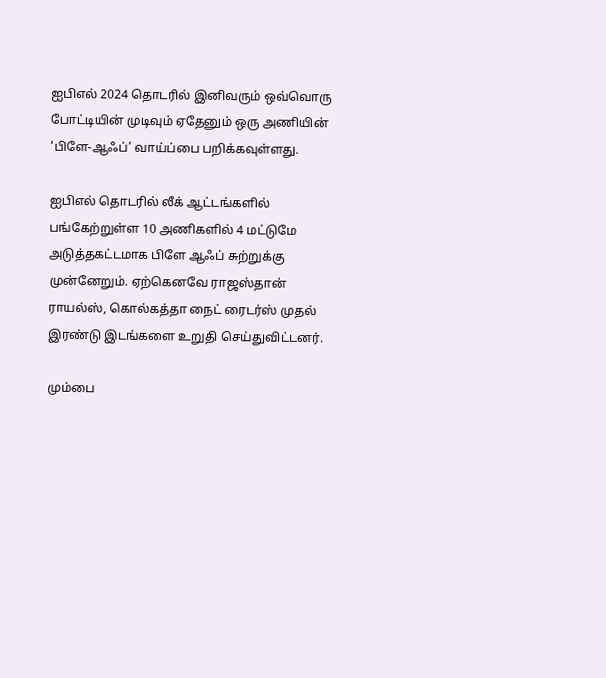ஐபிஎல் 2024 தொடரில் இனிவரும் ஒவ்வொரு போட்டியின் முடிவும் ஏதேனும் ஒரு அணியின் ‘பிளே-ஆஃப்’ வாய்ப்பை பறிக்கவுள்ளது.

ஐபிஎல் தொடரில் லீக் ஆட்டங்களில் பங்கேற்றுள்ள 10 அணிகளில் 4 மட்டுமே அடுத்தகட்டமாக பிளே ஆஃப் சுற்றுக்கு முன்னேறும். ஏற்கெனவே ராஜஸ்தான் ராயல்ஸ், கொல்கத்தா நைட் ரைடர்ஸ் முதல் இரண்டு இடங்களை உறுதி செய்துவிட்டனர்.

மும்பை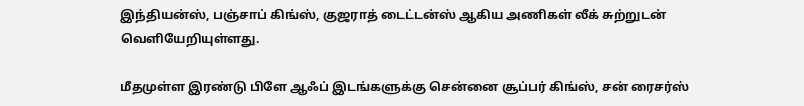இந்தியன்ஸ், பஞ்சாப் கிங்ஸ், குஜராத் டைட்டன்ஸ் ஆகிய அணிகள் லீக் சுற்றுடன் வெளியேறியுள்ளது.

மீதமுள்ள இரண்டு பிளே ஆஃப் இடங்களுக்கு சென்னை சூப்பர் கிங்ஸ், சன் ரைசர்ஸ்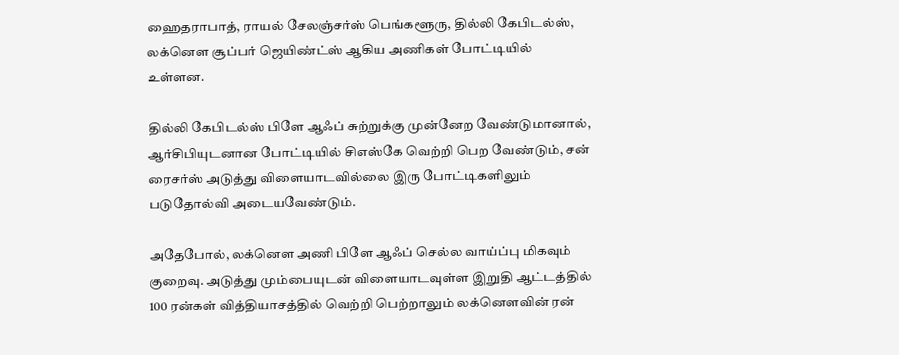ஹைதராபாத், ராயல் சேலஞ்சர்ஸ் பெங்களூரு, தில்லி கேபிடல்ஸ், லக்னெள சூப்பர் ஜெயிண்ட்ஸ் ஆகிய அணிகள் போட்டியில் உள்ளன.

தில்லி கேபிடல்ஸ் பிளே ஆஃப் சுற்றுக்கு முன்னேற வேண்டுமானால், ஆர்சிபியுடனான போட்டியில் சிஎஸ்கே வெற்றி பெற வேண்டும், சன் ரைசர்ஸ் அடுத்து விளையாடவில்லை இரு போட்டிகளிலும் படுதோல்வி அடையவேண்டும்.

அதேபோல், லக்னெள அணி பிளே ஆஃப் செல்ல வாய்ப்பு மிகவும் குறைவு. அடுத்து மும்பையுடன் விளையாடவுள்ள இறுதி ஆட்டத்தில் 100 ரன்கள் வித்தியாசத்தில் வெற்றி பெற்றாலும் லக்னெளவின் ரன்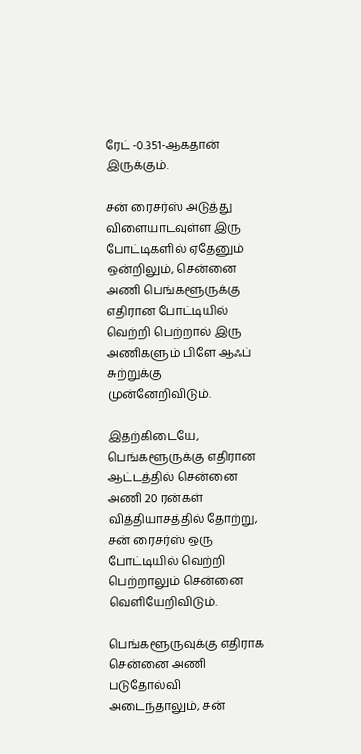ரேட் -0.351-ஆகதான் இருக்கும்.

சன் ரைசர்ஸ் அடுத்து விளையாடவுள்ள இரு போட்டிகளில் ஏதேனும் ஒன்றிலும், சென்னை அணி பெங்களூருக்கு எதிரான போட்டியில் வெற்றி பெற்றால் இரு அணிகளும் பிளே ஆஃப் சுற்றுக்கு முன்னேறிவிடும்.

இதற்கிடையே, பெங்களூருக்கு எதிரான ஆட்டத்தில் சென்னை அணி 20 ரன்கள் வித்தியாசத்தில் தோற்று, சன் ரைசர்ஸ் ஒரு போட்டியில் வெற்றி பெற்றாலும் சென்னை வெளியேறிவிடும்.

பெங்களூருவுக்கு எதிராக சென்னை அணி படுதோல்வி அடைந்தாலும், சன்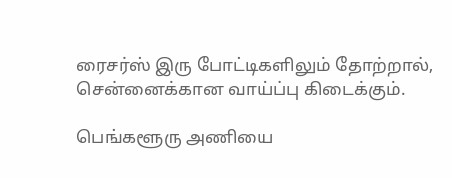ரைசர்ஸ் இரு போட்டிகளிலும் தோற்றால், சென்னைக்கான வாய்ப்பு கிடைக்கும்.

பெங்களூரு அணியை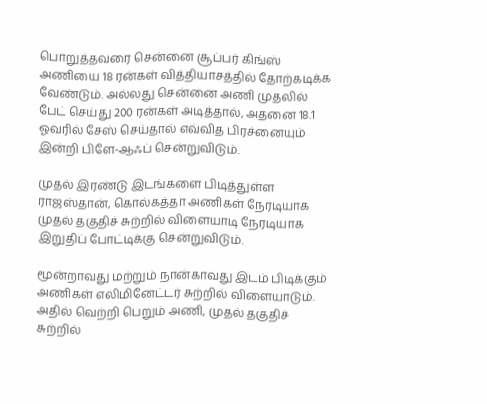பொறுத்தவரை சென்னை சூப்பர் கிங்ஸ் அணியை 18 ரன்கள் வித்தியாசத்தில் தோற்கடிக்க வேண்டும். அல்லது சென்னை அணி முதலில் பேட் செய்து 200 ரன்கள் அடித்தால், அதனை 18.1 ஓவரில் சேஸ் செய்தால் எவ்வித பிரச்னையும் இன்றி பிளே-ஆஃப் சென்றுவிடும்.

முதல் இரண்டு இடங்களை பிடித்துள்ள ராஜஸ்தான், கொல்கத்தா அணிகள் நேரடியாக முதல் தகுதிச் சுற்றில் விளையாடி நேரடியாக இறுதிப் போட்டிக்கு சென்றுவிடும்.

மூன்றாவது மற்றும் நான்காவது இடம் பிடிக்கும் அணிகள் எலிமினேட்டர் சுற்றில் விளையாடும். அதில் வெற்றி பெறும் அணி, முதல் தகுதிச் சுற்றில்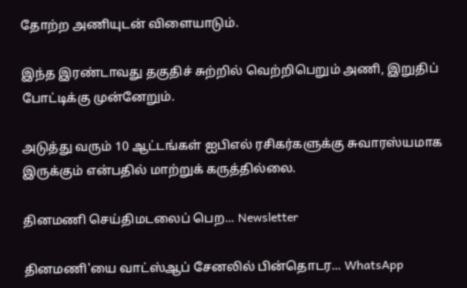தோற்ற அணியுடன் விளையாடும்.

இந்த இரண்டாவது தகுதிச் சுற்றில் வெற்றிபெறும் அணி, இறுதிப் போட்டிக்கு முன்னேறும்.

அடுத்து வரும் 10 ஆட்டங்கள் ஐபிஎல் ரசிகர்களுக்கு சுவாரஸ்யமாக இருக்கும் என்பதில் மாற்றுக் கருத்தில்லை.

தினமணி செய்திமடலைப் பெற... Newsletter

தினமணி'யை வாட்ஸ்ஆப் சேனலில் பின்தொடர... WhatsApp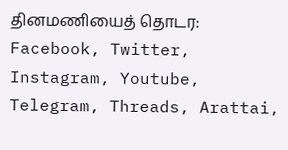தினமணியைத் தொடர: Facebook, Twitter, Instagram, Youtube, Telegram, Threads, Arattai,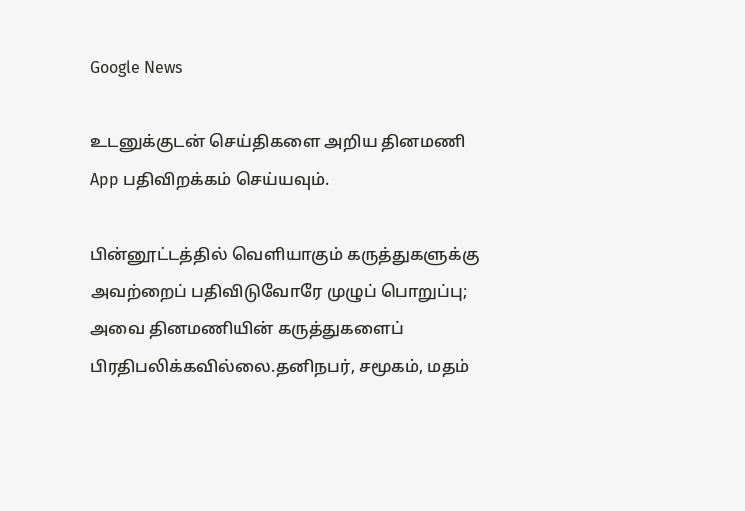Google News

உடனுக்குடன் செய்திகளை அறிய தினமணி App பதிவிறக்கம் செய்யவும்.

பின்னூட்டத்தில் வெளியாகும் கருத்துகளுக்கு அவற்றைப் பதிவிடுவோரே முழுப் பொறுப்பு; அவை தினமணியின் கருத்துகளைப் பிரதிபலிக்கவில்லை.தனிநபர், சமூகம், மதம்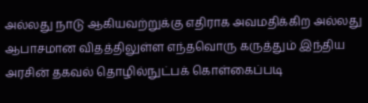அல்லது நாடு ஆகியவற்றுக்கு எதிராக அவமதிக்கிற அல்லது ஆபாசமான விதத்திலுள்ள எந்தவொரு கருத்தும் இந்திய அரசின் தகவல் தொழில்நுட்பக் கொள்கைப்படி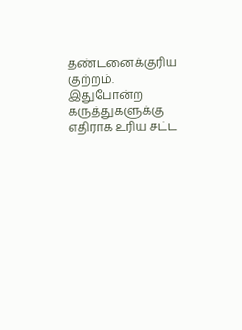தண்டனைக்குரிய குற்றம். இதுபோன்ற கருத்துகளுக்கு எதிராக உரிய சட்ட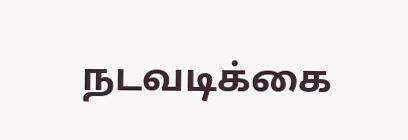நடவடிக்கை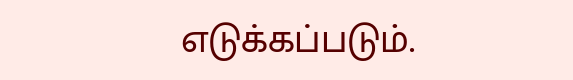எடுக்கப்படும்.